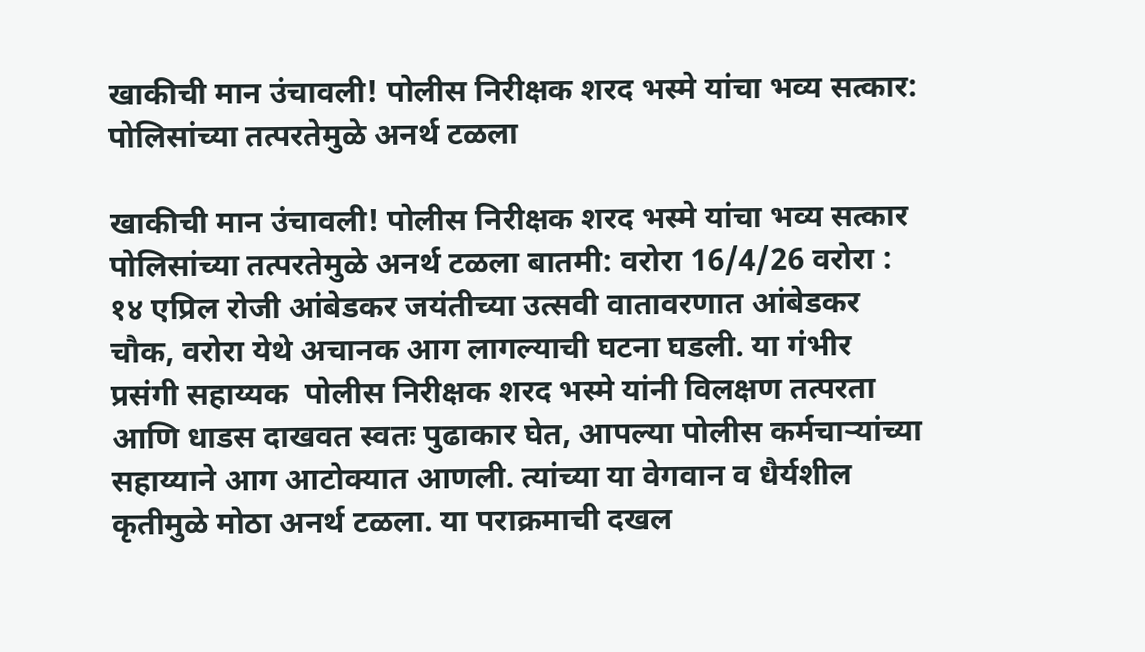खाकीची मान उंचावली! पोलीस निरीक्षक शरद भस्मे यांचा भव्य सत्कार: पोलिसांच्या तत्परतेमुळे अनर्थ टळला

खाकीची मान उंचावली! पोलीस निरीक्षक शरद भस्मे यांचा भव्य सत्कार  पोलिसांच्या तत्परतेमुळे अनर्थ टळला बातमी: वरोरा 16/4/26 वरोरा : १४ एप्रिल रोजी आंबेडकर जयंतीच्या उत्सवी वातावरणात आंबेडकर चौक, वरोरा येथे अचानक आग लागल्याची घटना घडली. या गंभीर प्रसंगी सहाय्यक  पोलीस निरीक्षक शरद भस्मे यांनी विलक्षण तत्परता आणि धाडस दाखवत स्वतः पुढाकार घेत, आपल्या पोलीस कर्मचाऱ्यांच्या सहाय्याने आग आटोक्यात आणली. त्यांच्या या वेगवान व धैर्यशील कृतीमुळे मोठा अनर्थ टळला. या पराक्रमाची दखल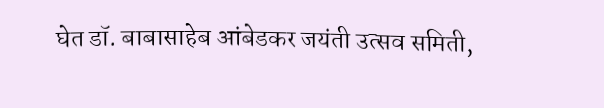घेत डॉ. बाबासाहेब आंबेडकर जयंती उत्सव समिती,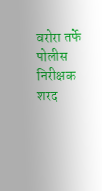वरोरा तर्फे पोलीस निरीक्षक शरद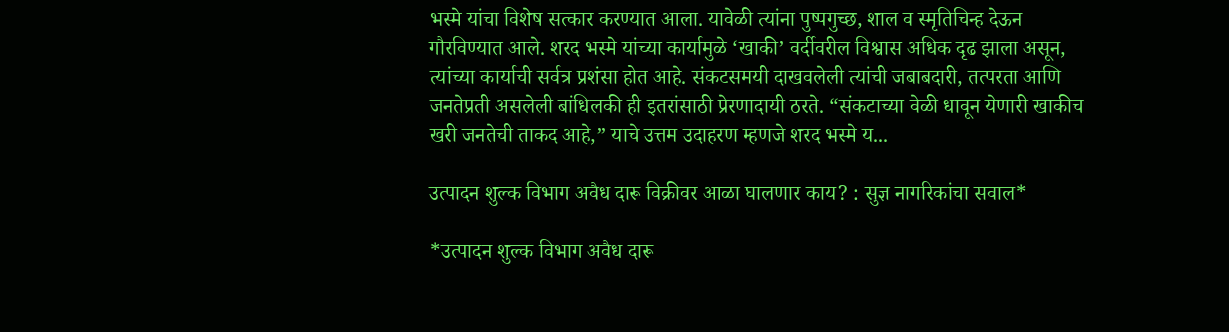भस्मे यांचा विशेष सत्कार करण्यात आला. यावेळी त्यांना पुष्पगुच्छ, शाल व स्मृतिचिन्ह देऊन गौरविण्यात आले. शरद भस्मे यांच्या कार्यामुळे ‘खाकी’ वर्दीवरील विश्वास अधिक दृढ झाला असून, त्यांच्या कार्याची सर्वत्र प्रशंसा होत आहे. संकटसमयी दाखवलेली त्यांची जबाबदारी, तत्परता आणि जनतेप्रती असलेली बांधिलकी ही इतरांसाठी प्रेरणादायी ठरते. “संकटाच्या वेळी धावून येणारी खाकीच खरी जनतेची ताकद आहे,” याचे उत्तम उदाहरण म्हणजे शरद भस्मे य...

उत्पादन शुल्क विभाग अवैध दारू विक्रीवर आळा घालणार काय? : सुज्ञ नागरिकांचा सवाल*

*उत्पादन शुल्क विभाग अवैध दारू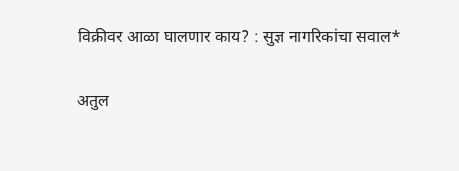विक्रीवर आळा घालणार काय? : सुज्ञ नागरिकांचा सवाल*

अतुल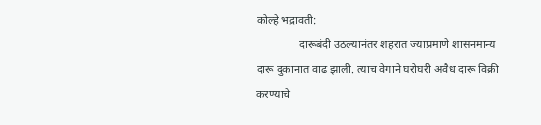कोल्हे भद्रावती:
               दारूबंदी उठल्यानंतर शहरात ज्याप्रमाणे शासनमान्य  दारू दुकानात वाढ झाली. त्याच वेगाने घरोघरी अवैध दारू विक्री करण्याचे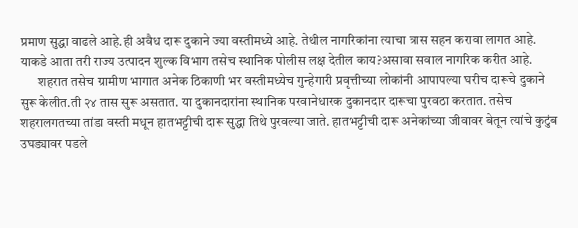प्रमाण सुद्धा वाढले आहे.ही अवैध दारू दुकाने ज्या वस्तीमध्ये आहे. तेथील नागरिकांना त्याचा त्रास सहन करावा लागत आहे. याकडे आता तरी राज्य उत्पादन शुल्क विभाग तसेच स्थानिक पोलीस लक्ष देतील काय?असावा सवाल नागरिक करीत आहे.
       शहरात तसेच ग्रामीण भागात अनेक ठिकाणी भर वस्तीमध्येच गुन्हेगारी प्रवृत्तीच्या लोकांनी आपापल्या घरीच दारूचे दुकाने सुरू केलीत.ती २४ तास सुरू असतात. या दुकानदारांना स्थानिक परवानेधारक दुकानदार दारूचा पुरवठा करतात. तसेच शहरालगतच्या तांडा वस्ती मधून हातभट्टीची दारू सुद्धा तिथे पुरवल्या जाते. हातभट्टीची दारू अनेकांच्या जीवावर बेतून त्यांचे कुटुंब उघड्यावर पडले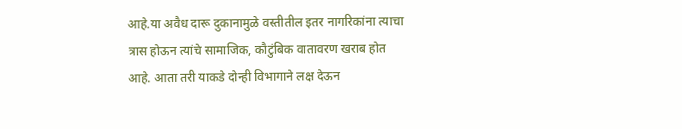आहे.या अवैध दारू दुकानामुळे वस्तीतील इतर नागरिकांना त्याचा त्रास होऊन त्यांचे सामाजिक, कौटुंबिक वातावरण खराब होत आहे. आता तरी याकडे दोन्ही विभागाने लक्ष देऊन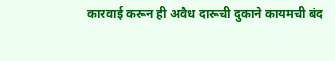कारवाई करून ही अवैध दारूची दुकाने कायमची बंद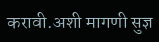करावी.अशी मागणी सुज्ञ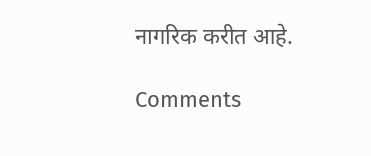नागरिक करीत आहे.

Comments